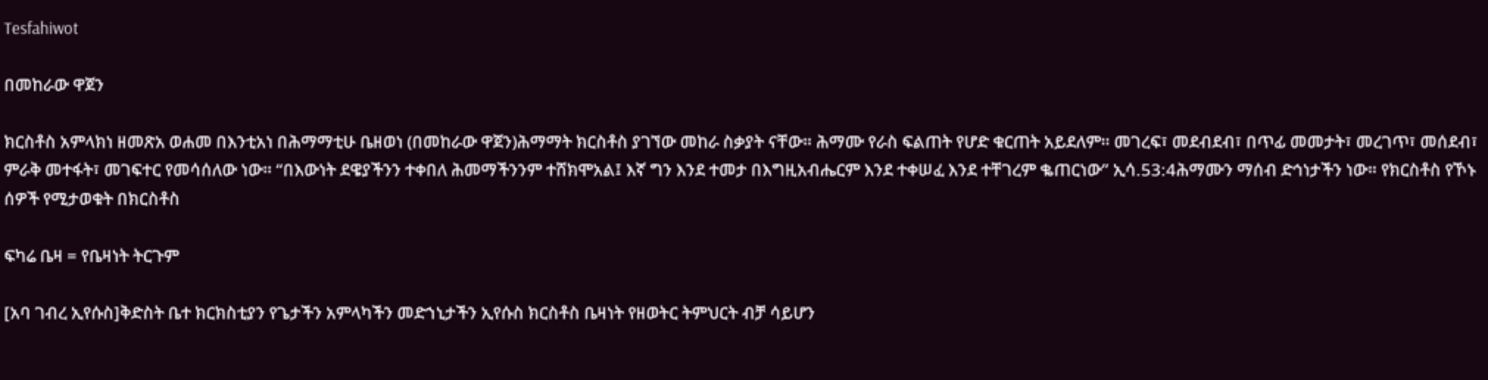Tesfahiwot

በመከራው ዋጀን

ክርስቶስ አምላክነ ዘመጽአ ወሐመ በእንቲአነ በሕማማቲሁ ቤዘወነ (በመከራው ዋጀን)ሕማማት ክርስቶስ ያገኘው መከራ ስቃያት ናቸው። ሕማሙ የራስ ፍልጠት የሆድ ቁርጠት አይደለም። መገረፍ፣ መደብደብ፣ በጥፊ መመታት፣ መረገጥ፣ መሰደብ፣ ምራቅ መተፋት፣ መገፍተር የመሳሰለው ነው። “በእውነት ደዌያችንን ተቀበለ ሕመማችንንም ተሸክሞአል፤ እኛ ግን እንደ ተመታ በእግዚአብሔርም እንደ ተቀሠፈ እንደ ተቸገረም ቈጠርነው” ኢሳ.53:4ሕማሙን ማሰብ ድኅነታችን ነው። የክርስቶስ የኾኑ ሰዎች የሚታወቁት በክርስቶስ

ፍካሬ ቤዛ = የቤዛነት ትርጉም

[አባ ገብረ ኢየሱስ]ቅድስት ቤተ ክርክስቲያን የጌታችን አምላካችን መድኀኒታችን ኢየሱስ ክርስቶስ ቤዛነት የዘወትር ትምህርት ብቻ ሳይሆን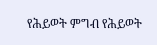የሕይወት ምግብ የሕይወት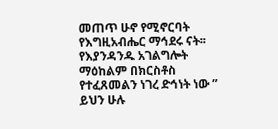መጠጥ ሁኖ የሚኖርባት የእግዚአብሔር ማኅደሩ ናት፡፡ የእያንዳንዱ አገልግሎት ማዕከልም በክርስቶስ የተፈጸመልን ነገረ ድኅነት ነው ” ይህን ሁሉ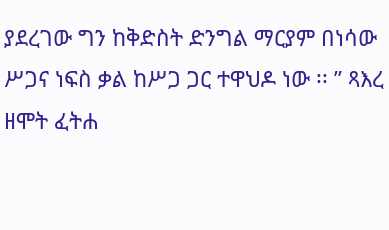ያደረገው ግን ከቅድስት ድንግል ማርያም በነሳው ሥጋና ነፍስ ቃል ከሥጋ ጋር ተዋህዶ ነው ፡፡ ” ጻእረ ዘሞት ፈትሐ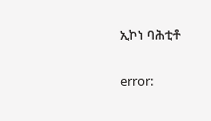ኢኮነ ባሕቲቶ

error: